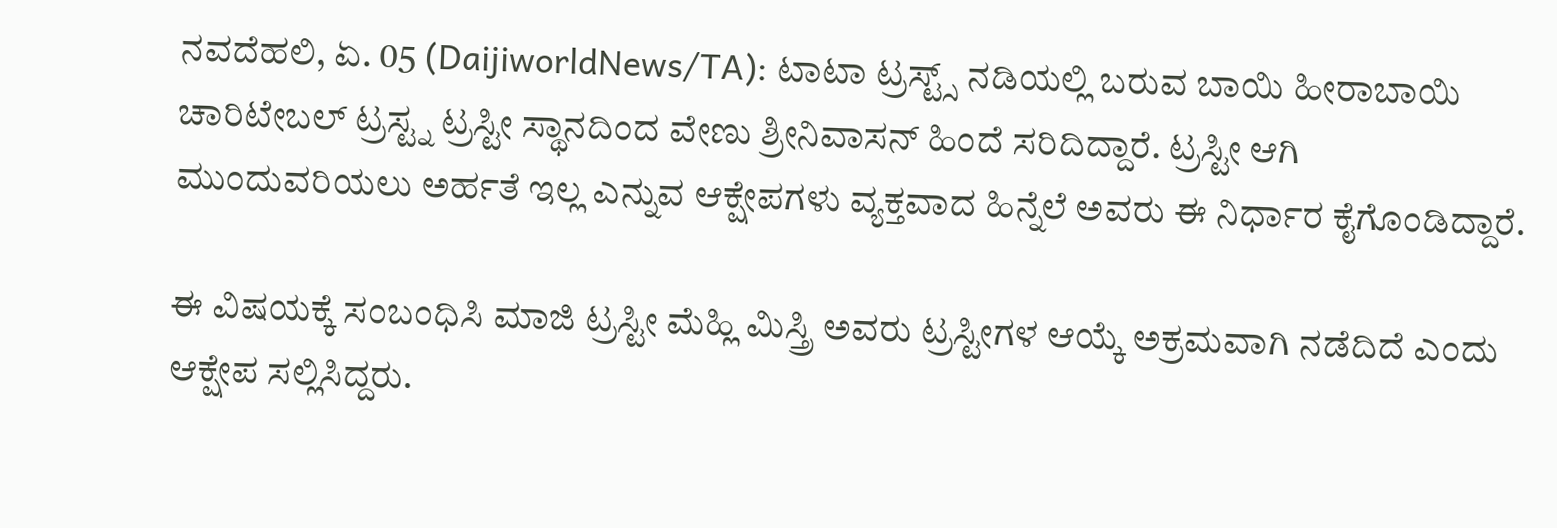ನವದೆಹಲಿ, ಏ. 05 (DaijiworldNews/TA): ಟಾಟಾ ಟ್ರಸ್ಟ್ಸ್ ನಡಿಯಲ್ಲಿ ಬರುವ ಬಾಯಿ ಹೀರಾಬಾಯಿ ಚಾರಿಟೇಬಲ್ ಟ್ರಸ್ಟ್ನ ಟ್ರಸ್ಟೀ ಸ್ಥಾನದಿಂದ ವೇಣು ಶ್ರೀನಿವಾಸನ್ ಹಿಂದೆ ಸರಿದಿದ್ದಾರೆ. ಟ್ರಸ್ಟೀ ಆಗಿ ಮುಂದುವರಿಯಲು ಅರ್ಹತೆ ಇಲ್ಲ ಎನ್ನುವ ಆಕ್ಷೇಪಗಳು ವ್ಯಕ್ತವಾದ ಹಿನ್ನೆಲೆ ಅವರು ಈ ನಿರ್ಧಾರ ಕೈಗೊಂಡಿದ್ದಾರೆ.

ಈ ವಿಷಯಕ್ಕೆ ಸಂಬಂಧಿಸಿ ಮಾಜಿ ಟ್ರಸ್ಟೀ ಮೆಹ್ಲಿ ಮಿಸ್ತ್ರಿ ಅವರು ಟ್ರಸ್ಟೀಗಳ ಆಯ್ಕೆ ಅಕ್ರಮವಾಗಿ ನಡೆದಿದೆ ಎಂದು ಆಕ್ಷೇಪ ಸಲ್ಲಿಸಿದ್ದರು.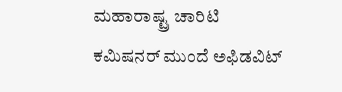ಮಹಾರಾಷ್ಟ್ರ ಚಾರಿಟಿ ಕಮಿಷನರ್ ಮುಂದೆ ಅಫಿಡವಿಟ್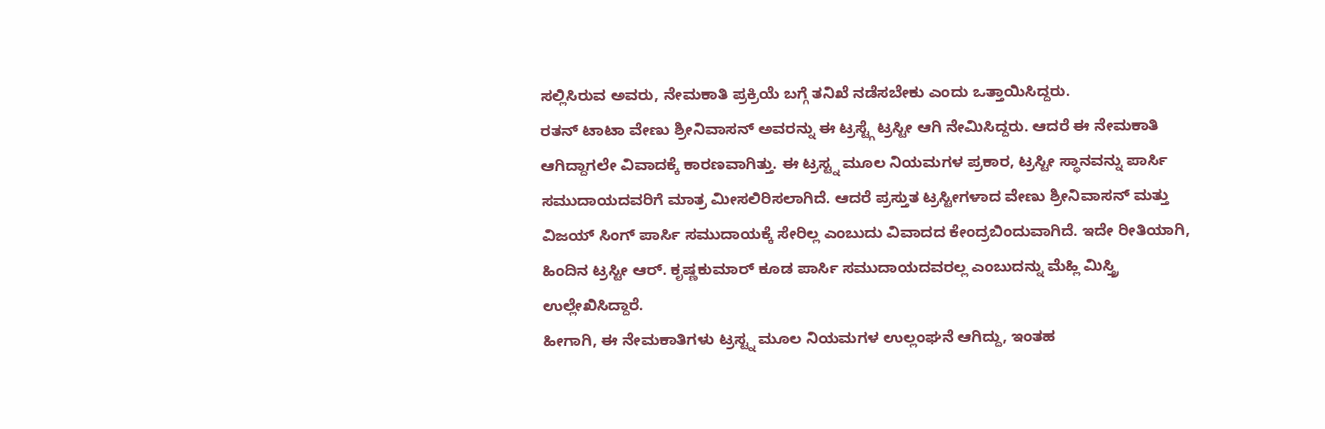ಸಲ್ಲಿಸಿರುವ ಅವರು, ನೇಮಕಾತಿ ಪ್ರಕ್ರಿಯೆ ಬಗ್ಗೆ ತನಿಖೆ ನಡೆಸಬೇಕು ಎಂದು ಒತ್ತಾಯಿಸಿದ್ದರು.
ರತನ್ ಟಾಟಾ ವೇಣು ಶ್ರೀನಿವಾಸನ್ ಅವರನ್ನು ಈ ಟ್ರಸ್ಟ್ಗೆ ಟ್ರಸ್ಟೀ ಆಗಿ ನೇಮಿಸಿದ್ದರು. ಆದರೆ ಈ ನೇಮಕಾತಿ ಆಗಿದ್ದಾಗಲೇ ವಿವಾದಕ್ಕೆ ಕಾರಣವಾಗಿತ್ತು. ಈ ಟ್ರಸ್ಟ್ನ ಮೂಲ ನಿಯಮಗಳ ಪ್ರಕಾರ, ಟ್ರಸ್ಟೀ ಸ್ಥಾನವನ್ನು ಪಾರ್ಸಿ ಸಮುದಾಯದವರಿಗೆ ಮಾತ್ರ ಮೀಸಲಿರಿಸಲಾಗಿದೆ. ಆದರೆ ಪ್ರಸ್ತುತ ಟ್ರಸ್ಟೀಗಳಾದ ವೇಣು ಶ್ರೀನಿವಾಸನ್ ಮತ್ತು ವಿಜಯ್ ಸಿಂಗ್ ಪಾರ್ಸಿ ಸಮುದಾಯಕ್ಕೆ ಸೇರಿಲ್ಲ ಎಂಬುದು ವಿವಾದದ ಕೇಂದ್ರಬಿಂದುವಾಗಿದೆ. ಇದೇ ರೀತಿಯಾಗಿ, ಹಿಂದಿನ ಟ್ರಸ್ಟೀ ಆರ್. ಕೃಷ್ಣಕುಮಾರ್ ಕೂಡ ಪಾರ್ಸಿ ಸಮುದಾಯದವರಲ್ಲ ಎಂಬುದನ್ನು ಮೆಹ್ಲಿ ಮಿಸ್ತ್ರಿ ಉಲ್ಲೇಖಿಸಿದ್ದಾರೆ.
ಹೀಗಾಗಿ, ಈ ನೇಮಕಾತಿಗಳು ಟ್ರಸ್ಟ್ನ ಮೂಲ ನಿಯಮಗಳ ಉಲ್ಲಂಘನೆ ಆಗಿದ್ದು, ಇಂತಹ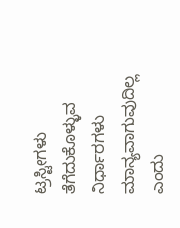ಟ್ರಸ್ಟೀಗಳು ತೆಗೆದುಕೊಳ್ಳುವ ನಿರ್ಧಾರಗಳು ಮಾನ್ಯವಾಗುವುದಿಲ್ಲ ಎಂದು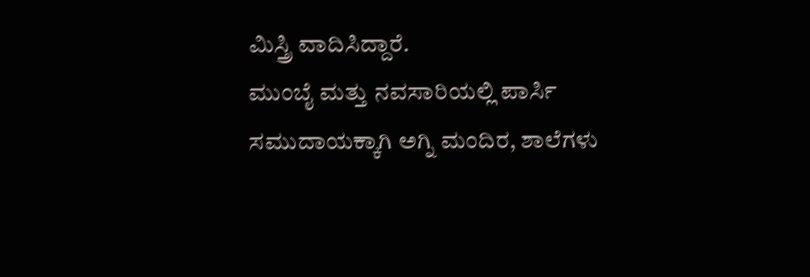ಮಿಸ್ತ್ರಿ ವಾದಿಸಿದ್ದಾರೆ.
ಮುಂಬೈ ಮತ್ತು ನವಸಾರಿಯಲ್ಲಿ ಪಾರ್ಸಿ ಸಮುದಾಯಕ್ಕಾಗಿ ಅಗ್ನಿ ಮಂದಿರ, ಶಾಲೆಗಳು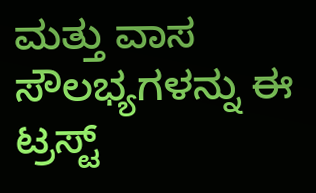ಮತ್ತು ವಾಸ ಸೌಲಭ್ಯಗಳನ್ನು ಈ ಟ್ರಸ್ಟ್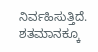ನಿರ್ವಹಿಸುತ್ತಿದೆ. ಶತಮಾನಕ್ಕೂ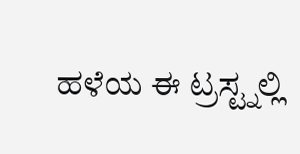ಹಳೆಯ ಈ ಟ್ರಸ್ಟ್ನಲ್ಲಿ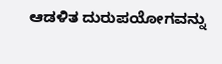ಆಡಳಿತ ದುರುಪಯೋಗವನ್ನು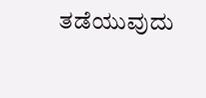ತಡೆಯುವುದು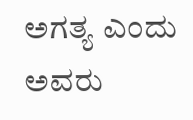ಅಗತ್ಯ ಎಂದು ಅವರು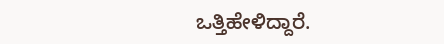ಒತ್ತಿಹೇಳಿದ್ದಾರೆ.